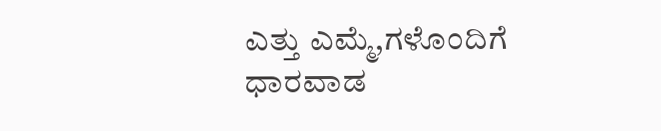ಎತ್ತು ಎಮ್ಮೆ,ಗಳೊಂದಿಗೆ ಧಾರವಾಡ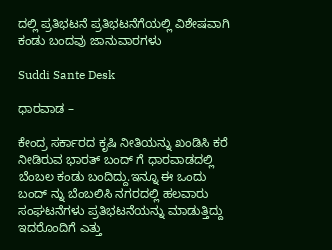ದಲ್ಲಿ ಪ್ರತಿಭಟನೆ ಪ್ರತಿಭಟನೆಗೆಯಲ್ಲಿ ವಿಶೇಷವಾಗಿ ಕಂಡು ಬಂದವು ಜಾನುವಾರಗಳು

Suddi Sante Desk

ಧಾರವಾಡ –

ಕೇಂದ್ರ ಸರ್ಕಾರದ ಕೃಷಿ ನೀತಿಯನ್ನು ಖಂಡಿಸಿ ಕರೆ ನೀಡಿರುವ ಭಾರತ್ ಬಂದ್ ಗೆ ಧಾರವಾಡದಲ್ಲಿ ಬೆಂಬಲ ಕಂಡು ಬಂದಿದ್ದು.ಇನ್ನೂ ಈ ಒಂದು ಬಂದ್ ನ್ನು ಬೆಂಬಲಿಸಿ ನಗರದಲ್ಲಿ ಹಲವಾರು ಸಂಘಟನೆಗಳು ಪ್ರತಿಭಟನೆಯನ್ನು ಮಾಡುತ್ತಿದ್ದು ಇದರೊಂದಿಗೆ ಎತ್ತು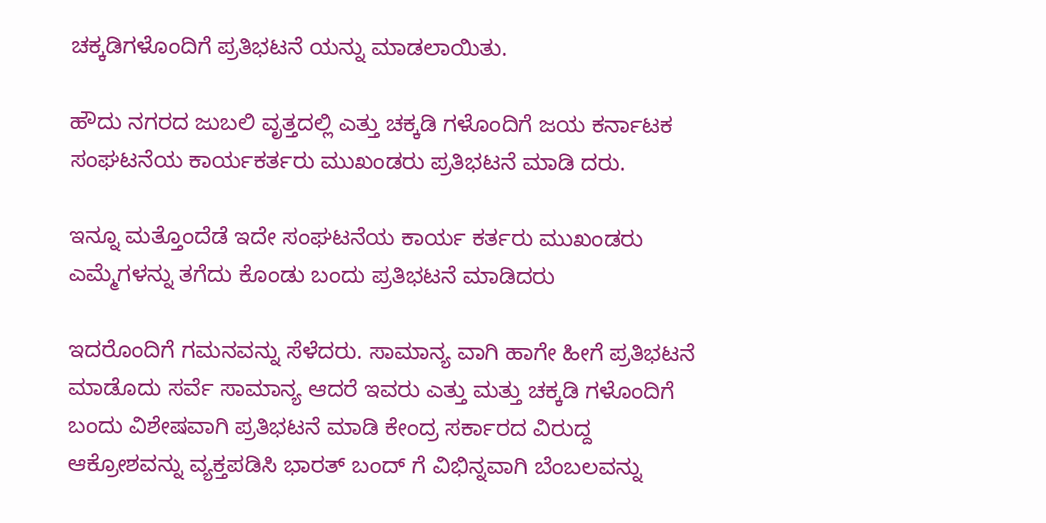ಚಕ್ಕಡಿಗಳೊಂದಿಗೆ ಪ್ರತಿಭಟನೆ ಯನ್ನು ಮಾಡಲಾಯಿತು.

ಹೌದು ನಗರದ ಜುಬಲಿ ವೃತ್ತದಲ್ಲಿ ಎತ್ತು ಚಕ್ಕಡಿ ಗಳೊಂದಿಗೆ ಜಯ ಕರ್ನಾಟಕ ಸಂಘಟನೆಯ ಕಾರ್ಯಕರ್ತರು ಮುಖಂಡರು ಪ್ರತಿಭಟನೆ ಮಾಡಿ ದರು.

ಇನ್ನೂ ಮತ್ತೊಂದೆಡೆ ಇದೇ ಸಂಘಟನೆಯ ಕಾರ್ಯ ಕರ್ತರು ಮುಖಂಡರು ಎಮ್ಮೆಗಳನ್ನು ತಗೆದು ಕೊಂಡು ಬಂದು ಪ್ರತಿಭಟನೆ ಮಾಡಿದರು

ಇದರೊಂದಿಗೆ ಗಮನವನ್ನು ಸೆಳೆದರು. ಸಾಮಾನ್ಯ ವಾಗಿ ಹಾಗೇ ಹೀಗೆ ಪ್ರತಿಭಟನೆ ಮಾಡೊದು ಸರ್ವೆ ಸಾಮಾನ್ಯ ಆದರೆ ಇವರು ಎತ್ತು ಮತ್ತು ಚಕ್ಕಡಿ ಗಳೊಂದಿಗೆ ಬಂದು ವಿಶೇಷವಾಗಿ ಪ್ರತಿಭಟನೆ ಮಾಡಿ ಕೇಂದ್ರ ಸರ್ಕಾರದ ವಿರುದ್ದ ಆಕ್ರೋಶವನ್ನು ವ್ಯಕ್ತಪಡಿಸಿ ಭಾರತ್ ಬಂದ್ ಗೆ ವಿಭಿನ್ನವಾಗಿ ಬೆಂಬಲವನ್ನು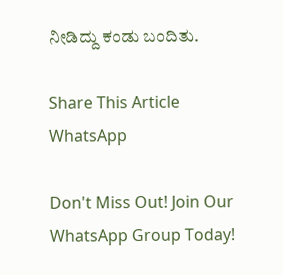ನೀಡಿದ್ದು ಕಂಡು ಬಂದಿತು.

Share This Article
WhatsApp

Don't Miss Out! Join Our WhatsApp Group Today!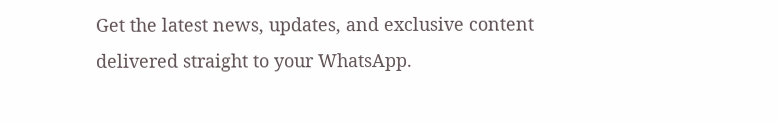Get the latest news, updates, and exclusive content delivered straight to your WhatsApp.